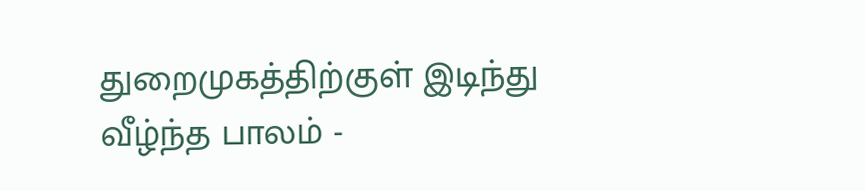துறைமுகத்திற்குள் இடிந்து வீழ்ந்த பாலம் -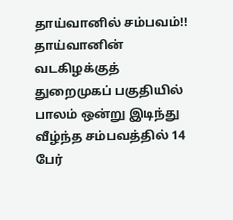தாய்வானில் சம்பவம்!!
தாய்வானின் வடகிழக்குத் துறைமுகப் பகுதியில் பாலம் ஒன்று இடிந்து வீழ்ந்த சம்பவத்தில் 14 பேர்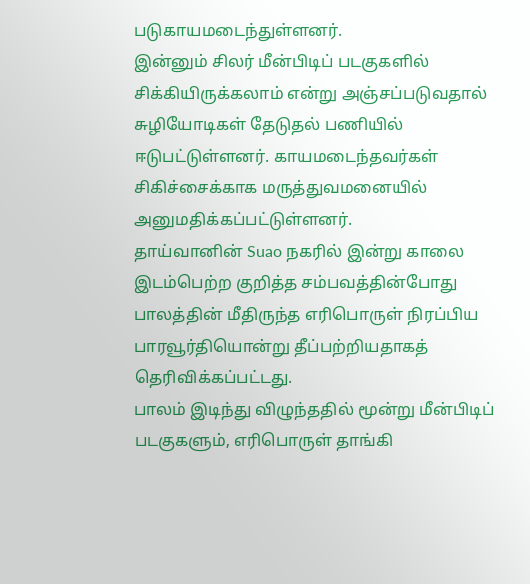படுகாயமடைந்துள்ளனர்.
இன்னும் சிலர் மீன்பிடிப் படகுகளில் சிக்கியிருக்கலாம் என்று அஞ்சப்படுவதால் சுழியோடிகள் தேடுதல் பணியில் ஈடுபட்டுள்ளனர். காயமடைந்தவர்கள் சிகிச்சைக்காக மருத்துவமனையில் அனுமதிக்கப்பட்டுள்ளனர்.
தாய்வானின் Suao நகரில் இன்று காலை இடம்பெற்ற குறித்த சம்பவத்தின்போது பாலத்தின் மீதிருந்த எரிபொருள் நிரப்பிய பாரவூர்தியொன்று தீப்பற்றியதாகத் தெரிவிக்கப்பட்டது.
பாலம் இடிந்து விழுந்ததில் மூன்று மீன்பிடிப் படகுகளும், எரிபொருள் தாங்கி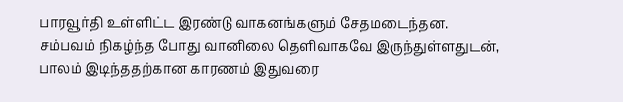பாரவூர்தி உள்ளிட்ட இரண்டு வாகனங்களும் சேதமடைந்தன.
சம்பவம் நிகழ்ந்த போது வானிலை தெளிவாகவே இருந்துள்ளதுடன், பாலம் இடிந்ததற்கான காரணம் இதுவரை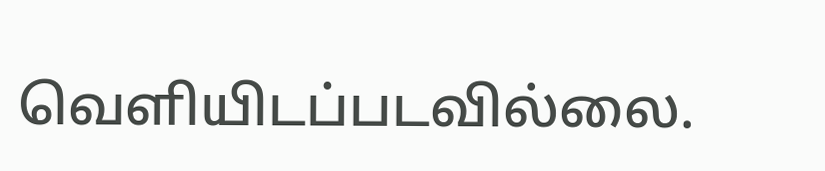வௌியிடப்படவில்லை.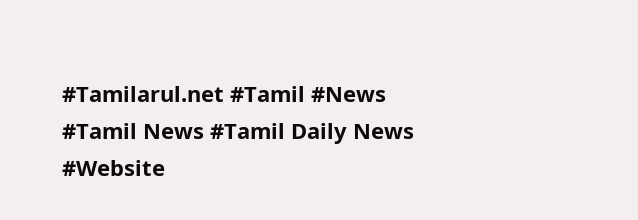#Tamilarul.net #Tamil #News #Tamil News #Tamil Daily News #Website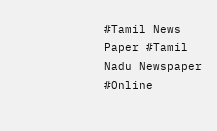#Tamil News Paper #Tamil Nadu Newspaper #Online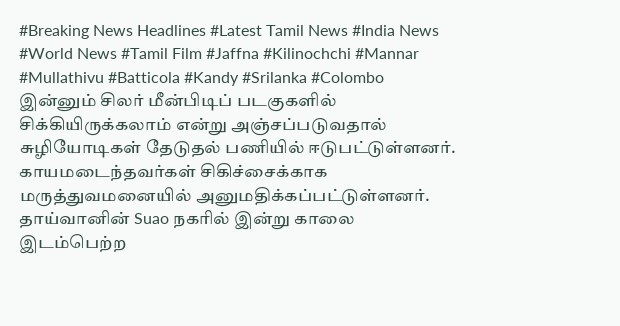#Breaking News Headlines #Latest Tamil News #India News #World News #Tamil Film #Jaffna #Kilinochchi #Mannar #Mullathivu #Batticola #Kandy #Srilanka #Colombo
இன்னும் சிலர் மீன்பிடிப் படகுகளில் சிக்கியிருக்கலாம் என்று அஞ்சப்படுவதால் சுழியோடிகள் தேடுதல் பணியில் ஈடுபட்டுள்ளனர். காயமடைந்தவர்கள் சிகிச்சைக்காக மருத்துவமனையில் அனுமதிக்கப்பட்டுள்ளனர்.
தாய்வானின் Suao நகரில் இன்று காலை இடம்பெற்ற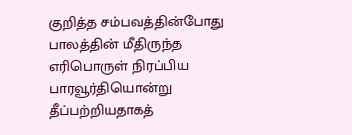குறித்த சம்பவத்தின்போது பாலத்தின் மீதிருந்த எரிபொருள் நிரப்பிய பாரவூர்தியொன்று தீப்பற்றியதாகத்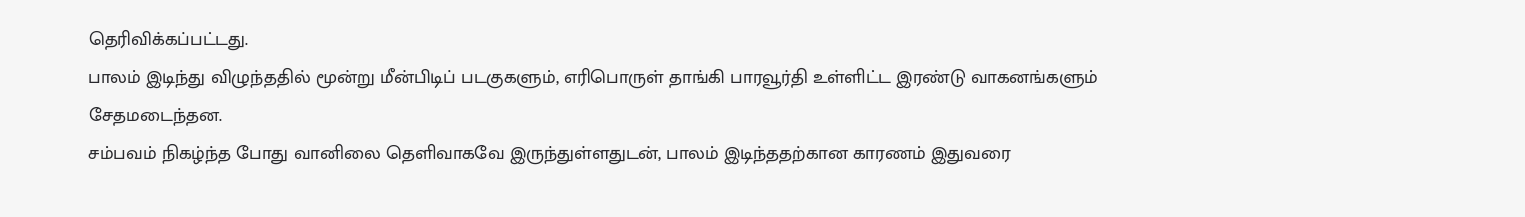தெரிவிக்கப்பட்டது.
பாலம் இடிந்து விழுந்ததில் மூன்று மீன்பிடிப் படகுகளும், எரிபொருள் தாங்கி பாரவூர்தி உள்ளிட்ட இரண்டு வாகனங்களும் சேதமடைந்தன.
சம்பவம் நிகழ்ந்த போது வானிலை தெளிவாகவே இருந்துள்ளதுடன், பாலம் இடிந்ததற்கான காரணம் இதுவரை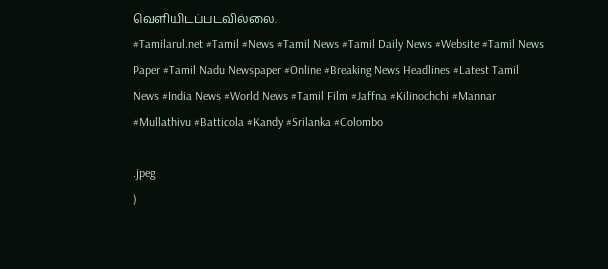வௌியிடப்படவில்லை.
#Tamilarul.net #Tamil #News #Tamil News #Tamil Daily News #Website #Tamil News Paper #Tamil Nadu Newspaper #Online #Breaking News Headlines #Latest Tamil News #India News #World News #Tamil Film #Jaffna #Kilinochchi #Mannar #Mullathivu #Batticola #Kandy #Srilanka #Colombo

.jpeg
)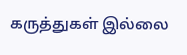கருத்துகள் இல்லை